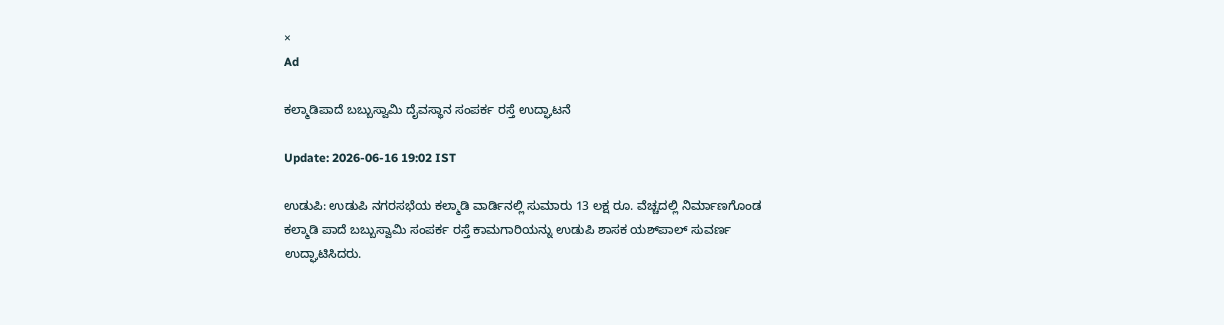×
Ad

ಕಲ್ಮಾಡಿಪಾದೆ ಬಬ್ಬುಸ್ವಾಮಿ ದೈವಸ್ಥಾನ ಸಂಪರ್ಕ ರಸ್ತೆ ಉದ್ಘಾಟನೆ

Update: 2026-06-16 19:02 IST

ಉಡುಪಿ: ಉಡುಪಿ ನಗರಸಭೆಯ ಕಲ್ಮಾಡಿ ವಾರ್ಡಿನಲ್ಲಿ ಸುಮಾರು 13 ಲಕ್ಷ ರೂ. ವೆಚ್ಚದಲ್ಲಿ ನಿರ್ಮಾಣಗೊಂಡ ಕಲ್ಮಾಡಿ ಪಾದೆ ಬಬ್ಬುಸ್ವಾಮಿ ಸಂಪರ್ಕ ರಸ್ತೆ ಕಾಮಗಾರಿಯನ್ನು ಉಡುಪಿ ಶಾಸಕ ಯಶ್‌ಪಾಲ್ ಸುವರ್ಣ ಉದ್ಘಾಟಿಸಿದರು.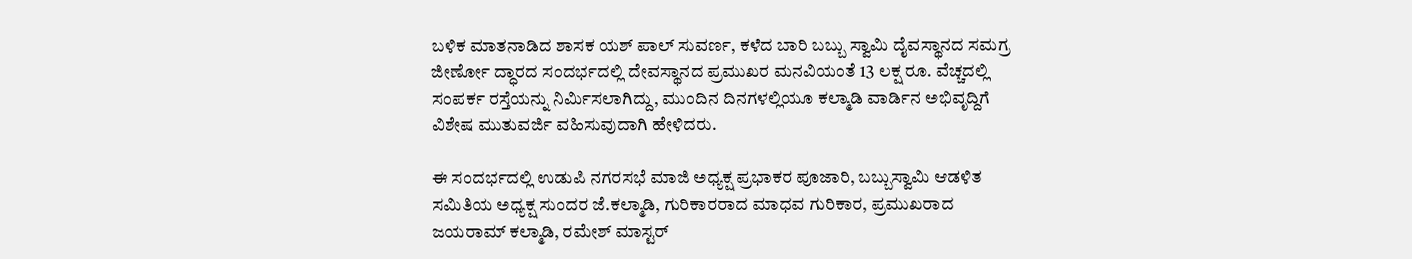ಬಳಿಕ ಮಾತನಾಡಿದ ಶಾಸಕ ಯಶ್ ಪಾಲ್ ಸುವರ್ಣ, ಕಳೆದ ಬಾರಿ ಬಬ್ಬು ಸ್ವಾಮಿ ದೈವಸ್ಥಾನದ ಸಮಗ್ರ ಜೀರ್ಣೋ ದ್ಧಾರದ ಸಂದರ್ಭದಲ್ಲಿ ದೇವಸ್ಥಾನದ ಪ್ರಮುಖರ ಮನವಿಯಂತೆ 13 ಲಕ್ಷ ರೂ. ವೆಚ್ಚದಲ್ಲಿ ಸಂಪರ್ಕ ರಸ್ತೆಯನ್ನು ನಿರ್ಮಿಸಲಾಗಿದ್ದು, ಮುಂದಿನ ದಿನಗಳಲ್ಲಿಯೂ ಕಲ್ಮಾಡಿ ವಾರ್ಡಿನ ಅಭಿವೃದ್ದಿಗೆ ವಿಶೇಷ ಮುತುವರ್ಜಿ ವಹಿಸುವುದಾಗಿ ಹೇಳಿದರು.

ಈ ಸಂದರ್ಭದಲ್ಲಿ ಉಡುಪಿ ನಗರಸಭೆ ಮಾಜಿ ಅಧ್ಯಕ್ಷ ಪ್ರಭಾಕರ ಪೂಜಾರಿ, ಬಬ್ಬುಸ್ವಾಮಿ ಆಡಳಿತ ಸಮಿತಿಯ ಅಧ್ಯಕ್ಷ ಸುಂದರ ಜೆ.ಕಲ್ಮಾಡಿ, ಗುರಿಕಾರರಾದ ಮಾಧವ ಗುರಿಕಾರ, ಪ್ರಮುಖರಾದ ಜಯರಾಮ್ ಕಲ್ಮಾಡಿ, ರಮೇಶ್ ಮಾಸ್ಟರ್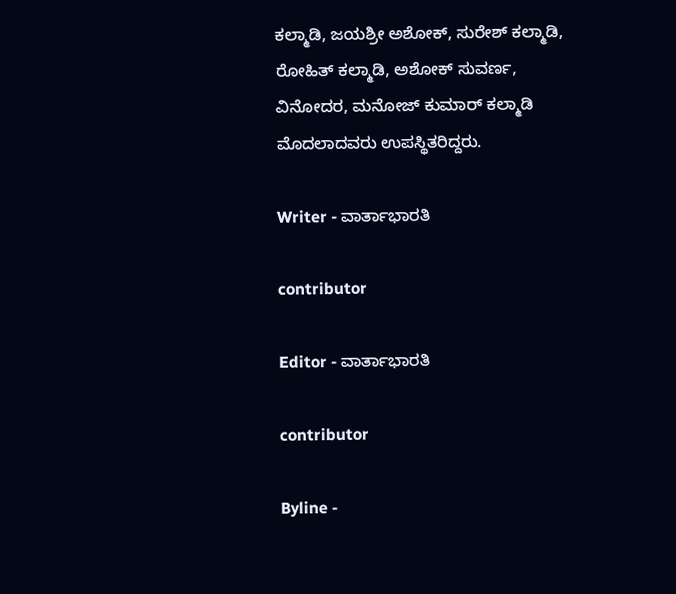ಕಲ್ಮಾಡಿ, ಜಯಶ್ರೀ ಅಶೋಕ್, ಸುರೇಶ್ ಕಲ್ಮಾಡಿ, ರೋಹಿತ್ ಕಲ್ಮಾಡಿ, ಅಶೋಕ್ ಸುವರ್ಣ, ವಿನೋದರ, ಮನೋಜ್ ಕುಮಾರ್ ಕಲ್ಮಾಡಿ ಮೊದಲಾದವರು ಉಪಸ್ಥಿತರಿದ್ದರು.

Writer - ವಾರ್ತಾಭಾರತಿ

contributor

Editor - ವಾರ್ತಾಭಾರತಿ

contributor

Byline -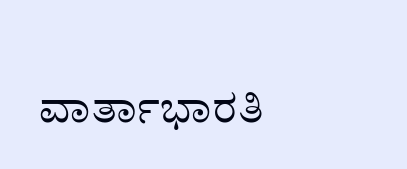ವಾರ್ತಾಭಾರತಿ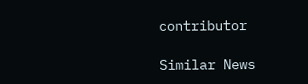contributor

Similar News